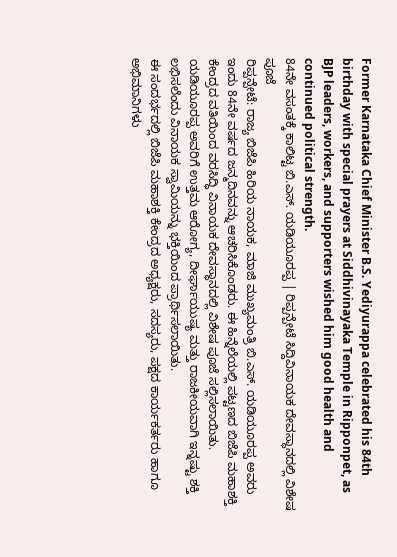Former Karnataka Chief Minister B.S. Yediyurappa celebrated his 84th birthday with special prayers at Siddhivinayaka Temple in Ripponpet, as BJP leaders, workers, and supporters wished him good health and continued political strength.
84ನೇ ವಸಂತಕ್ಕೆ ಕಾಲಿಟ್ಟ ಬಿ.ಎಸ್. ಯಡಿಯೂರಪ್ಪ | ರಿಪ್ಪನ್ಪೇಟೆ ಸಿದ್ದಿವಿನಾಯಕ ದೇವಸ್ಥಾನದಲ್ಲಿ ವಿಶೇಷ ಪೂಜೆ
ರಿಪ್ಪನ್ಪೇಟೆ: ರಾಜ್ಯ ಬಿಜೆಪಿ ಹಿರಿಯ ನಾಯಕ, ಮಾಜಿ ಮುಖ್ಯಮಂತ್ರಿ ಬಿ.ಎಸ್. ಯಡಿಯೂರಪ್ಪ ಅವರು ಇಂದು 84ನೇ ವರ್ಷದ ಜನ್ಮದಿನವನ್ನು ಆಚರಿಸಿಕೊಂಡರು. ಈ ಹಿನ್ನೆಲೆಯಲ್ಲಿ ಪಟ್ಟಣದ ಬಿಜೆಪಿ ಮಹಾಶಕ್ತಿ ಕೇಂದ್ರದ ವತಿಯಿಂದ ವರಸಿದ್ಧಿ ವಿನಾಯಕ ದೇವಸ್ಥಾನದಲ್ಲಿ ವಿಶೇಷ ಪೂಜೆ ಸಲ್ಲಿಸಲಾಯಿತು.
ಯಡಿಯೂರಪ್ಪ ಅವರಿಗೆ ಉತ್ತಮ ಆರೋಗ್ಯ, ದೀರ್ಘಾಯುಷ್ಯ ಮತ್ತು ರಾಜಕೀಯವಾಗಿ ಇನ್ನಷ್ಟು ಶಕ್ತಿ ಲಭಿಸಲೆಂದು ವಿನಾಯಕ ಸ್ವಾಮಿಯನ್ನು ಭಕ್ತಿಯಿಂದ ಪ್ರಾರ್ಥಿಸಲಾಯಿತು.
ಈ ಸಂದರ್ಭದಲ್ಲಿ ಬಿಜೆಪಿ ಮಹಾಶಕ್ತಿ ಕೇಂದ್ರದ ಅಧ್ಯಕ್ಷರು, ಸದಸ್ಯರು, ಪಕ್ಷದ ಕಾರ್ಯಕರ್ತರು ಹಾಗೂ ಅಭಿಮಾನಿಗಳು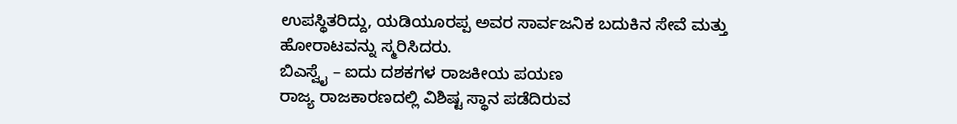ಉಪಸ್ಥಿತರಿದ್ದು, ಯಡಿಯೂರಪ್ಪ ಅವರ ಸಾರ್ವಜನಿಕ ಬದುಕಿನ ಸೇವೆ ಮತ್ತು ಹೋರಾಟವನ್ನು ಸ್ಮರಿಸಿದರು.
ಬಿಎಸ್ವೈ – ಐದು ದಶಕಗಳ ರಾಜಕೀಯ ಪಯಣ
ರಾಜ್ಯ ರಾಜಕಾರಣದಲ್ಲಿ ವಿಶಿಷ್ಟ ಸ್ಥಾನ ಪಡೆದಿರುವ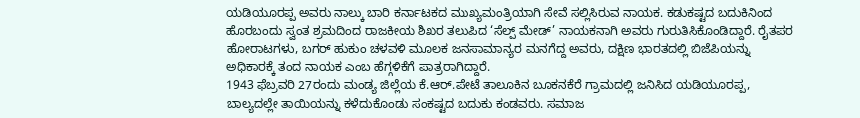ಯಡಿಯೂರಪ್ಪ ಅವರು ನಾಲ್ಕು ಬಾರಿ ಕರ್ನಾಟಕದ ಮುಖ್ಯಮಂತ್ರಿಯಾಗಿ ಸೇವೆ ಸಲ್ಲಿಸಿರುವ ನಾಯಕ. ಕಡುಕಷ್ಟದ ಬದುಕಿನಿಂದ ಹೊರಬಂದು ಸ್ವಂತ ಶ್ರಮದಿಂದ ರಾಜಕೀಯ ಶಿಖರ ತಲುಪಿದ ‘ಸೆಲ್ಪ್ ಮೇಡ್’ ನಾಯಕನಾಗಿ ಅವರು ಗುರುತಿಸಿಕೊಂಡಿದ್ದಾರೆ. ರೈತಪರ ಹೋರಾಟಗಳು, ಬಗರ್ ಹುಕುಂ ಚಳವಳಿ ಮೂಲಕ ಜನಸಾಮಾನ್ಯರ ಮನಗೆದ್ದ ಅವರು, ದಕ್ಷಿಣ ಭಾರತದಲ್ಲಿ ಬಿಜೆಪಿಯನ್ನು ಅಧಿಕಾರಕ್ಕೆ ತಂದ ನಾಯಕ ಎಂಬ ಹೆಗ್ಗಳಿಕೆಗೆ ಪಾತ್ರರಾಗಿದ್ದಾರೆ.
1943 ಫೆಬ್ರವರಿ 27ರಂದು ಮಂಡ್ಯ ಜಿಲ್ಲೆಯ ಕೆ.ಆರ್.ಪೇಟೆ ತಾಲೂಕಿನ ಬೂಕನಕೆರೆ ಗ್ರಾಮದಲ್ಲಿ ಜನಿಸಿದ ಯಡಿಯೂರಪ್ಪ, ಬಾಲ್ಯದಲ್ಲೇ ತಾಯಿಯನ್ನು ಕಳೆದುಕೊಂಡು ಸಂಕಷ್ಟದ ಬದುಕು ಕಂಡವರು. ಸಮಾಜ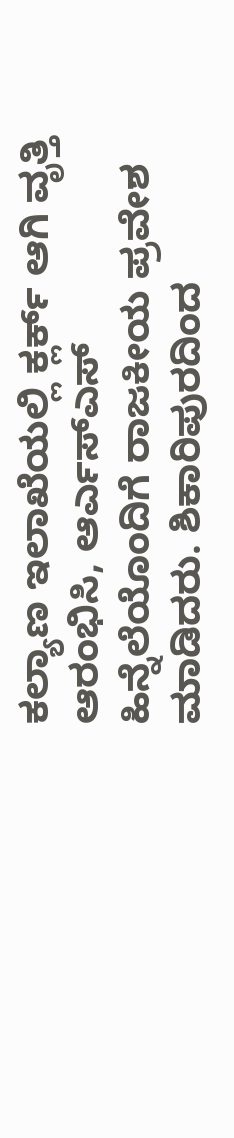ಕಲ್ಯಾಣ ಇಲಾಖೆಯಲ್ಲಿ ಕ್ಲರ್ಕ್ ಆಗಿ ವೃತ್ತಿ ಆರಂಭಿಸಿ, ಆರ್ಎಸ್ಎಸ್ ಹಿನ್ನೆಲೆಯೊಂದಿಗೆ ರಾಜಕೀಯ ಪ್ರವೇಶ ಮಾಡಿದರು. ಶಿಕಾರಿಪುರದಿಂದ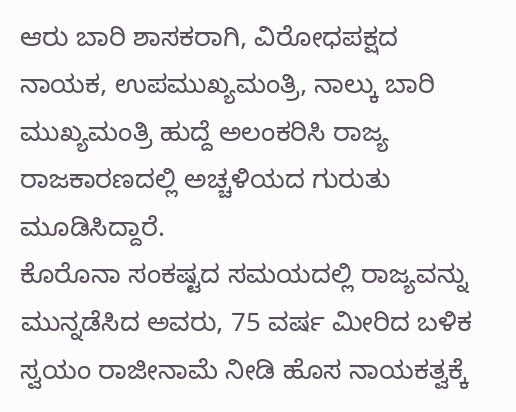ಆರು ಬಾರಿ ಶಾಸಕರಾಗಿ, ವಿರೋಧಪಕ್ಷದ ನಾಯಕ, ಉಪಮುಖ್ಯಮಂತ್ರಿ, ನಾಲ್ಕು ಬಾರಿ ಮುಖ್ಯಮಂತ್ರಿ ಹುದ್ದೆ ಅಲಂಕರಿಸಿ ರಾಜ್ಯ ರಾಜಕಾರಣದಲ್ಲಿ ಅಚ್ಚಳಿಯದ ಗುರುತು ಮೂಡಿಸಿದ್ದಾರೆ.
ಕೊರೊನಾ ಸಂಕಷ್ಟದ ಸಮಯದಲ್ಲಿ ರಾಜ್ಯವನ್ನು ಮುನ್ನಡೆಸಿದ ಅವರು, 75 ವರ್ಷ ಮೀರಿದ ಬಳಿಕ ಸ್ವಯಂ ರಾಜೀನಾಮೆ ನೀಡಿ ಹೊಸ ನಾಯಕತ್ವಕ್ಕೆ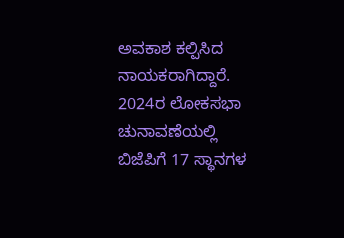ಅವಕಾಶ ಕಲ್ಪಿಸಿದ ನಾಯಕರಾಗಿದ್ದಾರೆ. 2024ರ ಲೋಕಸಭಾ ಚುನಾವಣೆಯಲ್ಲಿ ಬಿಜೆಪಿಗೆ 17 ಸ್ಥಾನಗಳ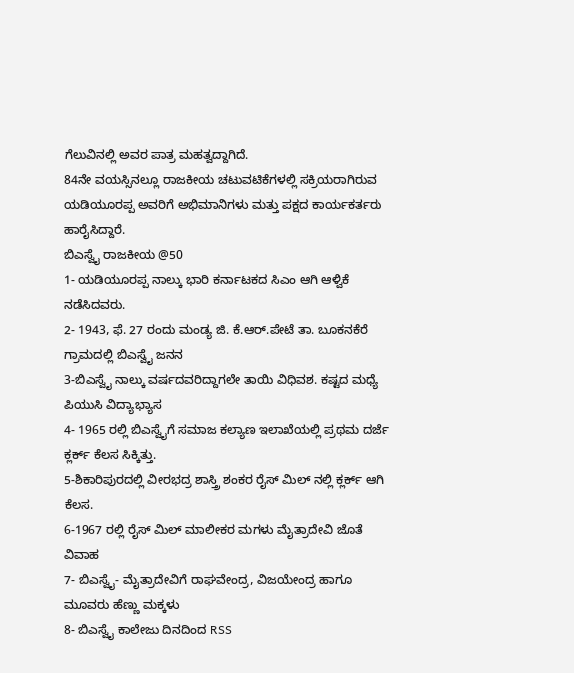ಗೆಲುವಿನಲ್ಲಿ ಅವರ ಪಾತ್ರ ಮಹತ್ವದ್ದಾಗಿದೆ.
84ನೇ ವಯಸ್ಸಿನಲ್ಲೂ ರಾಜಕೀಯ ಚಟುವಟಿಕೆಗಳಲ್ಲಿ ಸಕ್ರಿಯರಾಗಿರುವ ಯಡಿಯೂರಪ್ಪ ಅವರಿಗೆ ಅಭಿಮಾನಿಗಳು ಮತ್ತು ಪಕ್ಷದ ಕಾರ್ಯಕರ್ತರು ಹಾರೈಸಿದ್ದಾರೆ.
ಬಿಎಸ್ವೈ ರಾಜಕೀಯ @50
1- ಯಡಿಯೂರಪ್ಪ ನಾಲ್ಕು ಭಾರಿ ಕರ್ನಾಟಕದ ಸಿಎಂ ಆಗಿ ಆಳ್ವಿಕೆ ನಡೆಸಿದವರು.
2- 1943, ಫೆ. 27 ರಂದು ಮಂಡ್ಯ ಜಿ. ಕೆ.ಆರ್.ಪೇಟೆ ತಾ. ಬೂಕನಕೆರೆ ಗ್ರಾಮದಲ್ಲಿ ಬಿಎಸ್ವೈ ಜನನ
3-ಬಿಎಸ್ವೈ ನಾಲ್ಕು ವರ್ಷದವರಿದ್ದಾಗಲೇ ತಾಯಿ ವಿಧಿವಶ. ಕಷ್ಟದ ಮಧ್ಯೆ ಪಿಯುಸಿ ವಿದ್ಯಾಭ್ಯಾಸ
4- 1965 ರಲ್ಲಿ ಬಿಎಸ್ವೈಗೆ ಸಮಾಜ ಕಲ್ಯಾಣ ಇಲಾಖೆಯಲ್ಲಿ ಪ್ರಥಮ ದರ್ಜೆ ಕ್ಲರ್ಕ್ ಕೆಲಸ ಸಿಕ್ಕಿತ್ತು.
5-ಶಿಕಾರಿಪುರದಲ್ಲಿ ವೀರಭದ್ರ ಶಾಸ್ತ್ರಿ ಶಂಕರ ರೈಸ್ ಮಿಲ್ ನಲ್ಲಿ ಕ್ಲರ್ಕ್ ಆಗಿ ಕೆಲಸ.
6-1967 ರಲ್ಲಿ ರೈಸ್ ಮಿಲ್ ಮಾಲೀಕರ ಮಗಳು ಮೈತ್ರಾದೇವಿ ಜೊತೆ ವಿವಾಹ
7- ಬಿಎಸ್ವೈ- ಮೈತ್ರಾದೇವಿಗೆ ರಾಘವೇಂದ್ರ, ವಿಜಯೇಂದ್ರ ಹಾಗೂ ಮೂವರು ಹೆಣ್ಣು ಮಕ್ಕಳು
8- ಬಿಎಸ್ವೈ ಕಾಲೇಜು ದಿನದಿಂದ RSS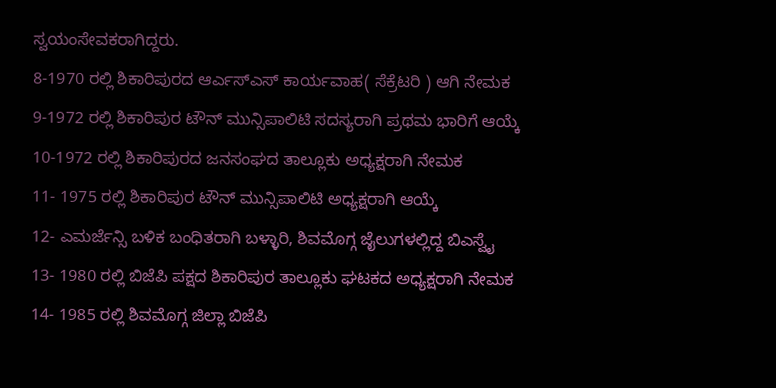ಸ್ವಯಂಸೇವಕರಾಗಿದ್ದರು.
8-1970 ರಲ್ಲಿ ಶಿಕಾರಿಪುರದ ಆರ್ಎಸ್ಎಸ್ ಕಾರ್ಯವಾಹ( ಸೆಕ್ರೆಟರಿ ) ಆಗಿ ನೇಮಕ
9-1972 ರಲ್ಲಿ ಶಿಕಾರಿಪುರ ಟೌನ್ ಮುನ್ಸಿಪಾಲಿಟಿ ಸದಸ್ಯರಾಗಿ ಪ್ರಥಮ ಭಾರಿಗೆ ಆಯ್ಕೆ
10-1972 ರಲ್ಲಿ ಶಿಕಾರಿಪುರದ ಜನಸಂಘದ ತಾಲ್ಲೂಕು ಅಧ್ಯಕ್ಷರಾಗಿ ನೇಮಕ
11- 1975 ರಲ್ಲಿ ಶಿಕಾರಿಪುರ ಟೌನ್ ಮುನ್ಸಿಪಾಲಿಟಿ ಅಧ್ಯಕ್ಷರಾಗಿ ಆಯ್ಕೆ
12- ಎಮರ್ಜೆನ್ಸಿ ಬಳಿಕ ಬಂಧಿತರಾಗಿ ಬಳ್ಳಾರಿ, ಶಿವಮೊಗ್ಗ ಜೈಲುಗಳಲ್ಲಿದ್ದ ಬಿಎಸ್ವೈ
13- 1980 ರಲ್ಲಿ ಬಿಜೆಪಿ ಪಕ್ಷದ ಶಿಕಾರಿಪುರ ತಾಲ್ಲೂಕು ಘಟಕದ ಅಧ್ಯಕ್ಷರಾಗಿ ನೇಮಕ
14- 1985 ರಲ್ಲಿ ಶಿವಮೊಗ್ಗ ಜಿಲ್ಲಾ ಬಿಜೆಪಿ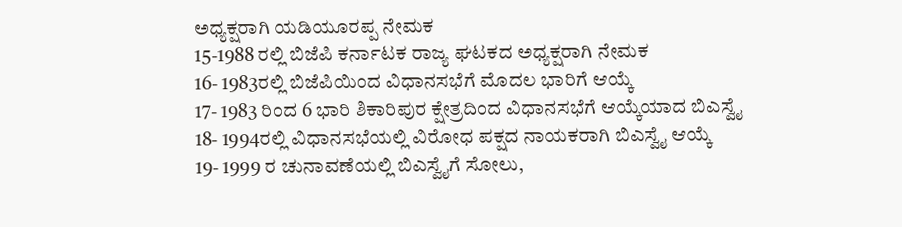ಅಧ್ಯಕ್ಷರಾಗಿ ಯಡಿಯೂರಪ್ಪ ನೇಮಕ
15-1988 ರಲ್ಲಿ ಬಿಜೆಪಿ ಕರ್ನಾಟಕ ರಾಜ್ಯ ಘಟಕದ ಅಧ್ಯಕ್ಷರಾಗಿ ನೇಮಕ
16- 1983ರಲ್ಲಿ ಬಿಜೆಪಿಯಿಂದ ವಿಧಾನಸಭೆಗೆ ಮೊದಲ ಭಾರಿಗೆ ಆಯ್ಕೆ
17- 1983 ರಿಂದ 6 ಭಾರಿ ಶಿಕಾರಿಪುರ ಕ್ಷೇತ್ರದಿಂದ ವಿಧಾನಸಭೆಗೆ ಆಯ್ಕೆಯಾದ ಬಿಎಸ್ವೈ
18- 1994ರಲ್ಲಿ ವಿಧಾನಸಭೆಯಲ್ಲಿ ವಿರೋಧ ಪಕ್ಷದ ನಾಯಕರಾಗಿ ಬಿಎಸ್ವೈ ಆಯ್ಕೆ
19- 1999 ರ ಚುನಾವಣೆಯಲ್ಲಿ ಬಿಎಸ್ವೈಗೆ ಸೋಲು,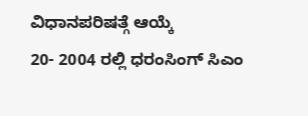ವಿಧಾನಪರಿಷತ್ಗೆ ಆಯ್ಕೆ
20- 2004 ರಲ್ಲಿ ಧರಂಸಿಂಗ್ ಸಿಎಂ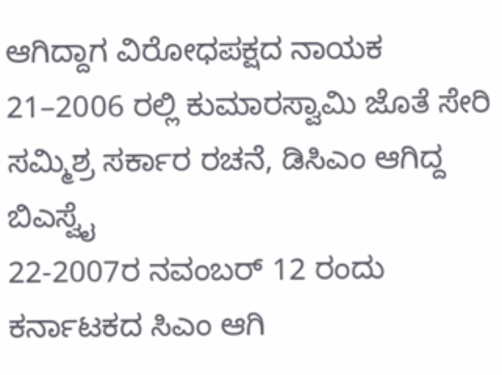ಆಗಿದ್ದಾಗ ವಿರೋಧಪಕ್ಷದ ನಾಯಕ
21–2006 ರಲ್ಲಿ ಕುಮಾರಸ್ವಾಮಿ ಜೊತೆ ಸೇರಿ ಸಮ್ಮಿಶ್ರ ಸರ್ಕಾರ ರಚನೆ, ಡಿಸಿಎಂ ಆಗಿದ್ದ ಬಿಎಸ್ವೈ
22-2007ರ ನವಂಬರ್ 12 ರಂದು ಕರ್ನಾಟಕದ ಸಿಎಂ ಆಗಿ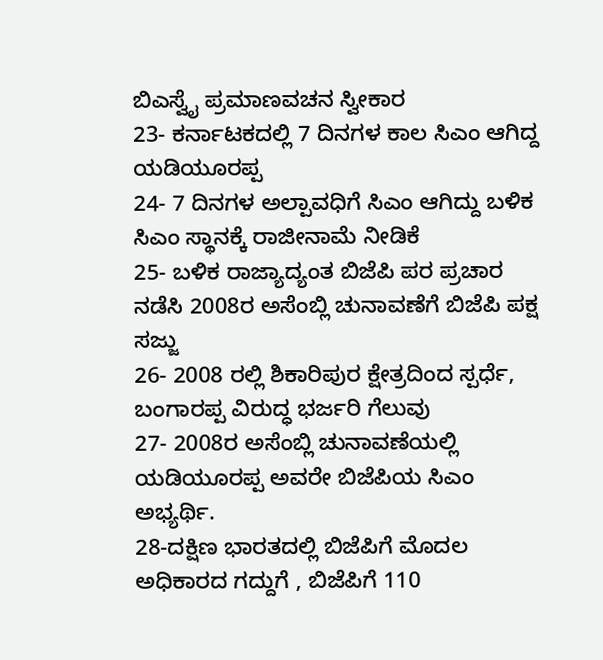ಬಿಎಸ್ವೈ ಪ್ರಮಾಣವಚನ ಸ್ವೀಕಾರ
23- ಕರ್ನಾಟಕದಲ್ಲಿ 7 ದಿನಗಳ ಕಾಲ ಸಿಎಂ ಆಗಿದ್ದ ಯಡಿಯೂರಪ್ಪ
24- 7 ದಿನಗಳ ಅಲ್ಪಾವಧಿಗೆ ಸಿಎಂ ಆಗಿದ್ದು ಬಳಿಕ ಸಿಎಂ ಸ್ಥಾನಕ್ಕೆ ರಾಜೀನಾಮೆ ನೀಡಿಕೆ
25- ಬಳಿಕ ರಾಜ್ಯಾದ್ಯಂತ ಬಿಜೆಪಿ ಪರ ಪ್ರಚಾರ ನಡೆಸಿ 2008ರ ಅಸೆಂಬ್ಲಿ ಚುನಾವಣೆಗೆ ಬಿಜೆಪಿ ಪಕ್ಷ ಸಜ್ಜು
26- 2008 ರಲ್ಲಿ ಶಿಕಾರಿಪುರ ಕ್ಷೇತ್ರದಿಂದ ಸ್ಪರ್ಧೆ, ಬಂಗಾರಪ್ಪ ವಿರುದ್ಧ ಭರ್ಜರಿ ಗೆಲುವು
27- 2008ರ ಅಸೆಂಬ್ಲಿ ಚುನಾವಣೆಯಲ್ಲಿ ಯಡಿಯೂರಪ್ಪ ಅವರೇ ಬಿಜೆಪಿಯ ಸಿಎಂ ಅಭ್ಯರ್ಥಿ.
28-ದಕ್ಷಿಣ ಭಾರತದಲ್ಲಿ ಬಿಜೆಪಿಗೆ ಮೊದಲ ಅಧಿಕಾರದ ಗದ್ದುಗೆ , ಬಿಜೆಪಿಗೆ 110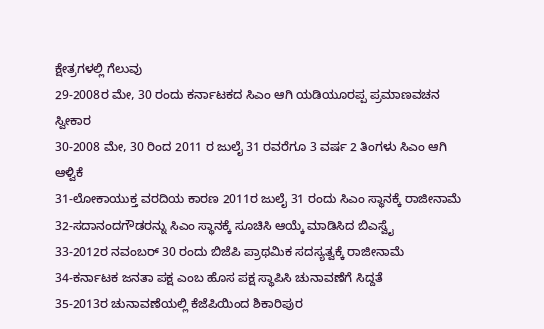ಕ್ಷೇತ್ರಗಳಲ್ಲಿ ಗೆಲುವು
29-2008ರ ಮೇ, 30 ರಂದು ಕರ್ನಾಟಕದ ಸಿಎಂ ಆಗಿ ಯಡಿಯೂರಪ್ಪ ಪ್ರಮಾಣವಚನ ಸ್ವೀಕಾರ
30-2008 ಮೇ, 30 ರಿಂದ 2011 ರ ಜುಲೈ 31 ರವರೆಗೂ 3 ವರ್ಷ 2 ತಿಂಗಳು ಸಿಎಂ ಆಗಿ ಆಳ್ವಿಕೆ
31-ಲೋಕಾಯುಕ್ತ ವರದಿಯ ಕಾರಣ 2011ರ ಜುಲೈ 31 ರಂದು ಸಿಎಂ ಸ್ಥಾನಕ್ಕೆ ರಾಜೀನಾಮೆ
32-ಸದಾನಂದಗೌಡರನ್ನು ಸಿಎಂ ಸ್ಥಾನಕ್ಕೆ ಸೂಚಿಸಿ ಆಯ್ಕೆ ಮಾಡಿಸಿದ ಬಿಎಸ್ವೈ
33-2012ರ ನವಂಬರ್ 30 ರಂದು ಬಿಜೆಪಿ ಪ್ರಾಥಮಿಕ ಸದಸ್ಯತ್ವಕ್ಕೆ ರಾಜೀನಾಮೆ
34-ಕರ್ನಾಟಕ ಜನತಾ ಪಕ್ಷ ಎಂಬ ಹೊಸ ಪಕ್ಷ ಸ್ಥಾಪಿಸಿ ಚುನಾವಣೆಗೆ ಸಿದ್ದತೆ
35-2013ರ ಚುನಾವಣೆಯಲ್ಲಿ ಕೆಜೆಪಿಯಿಂದ ಶಿಕಾರಿಪುರ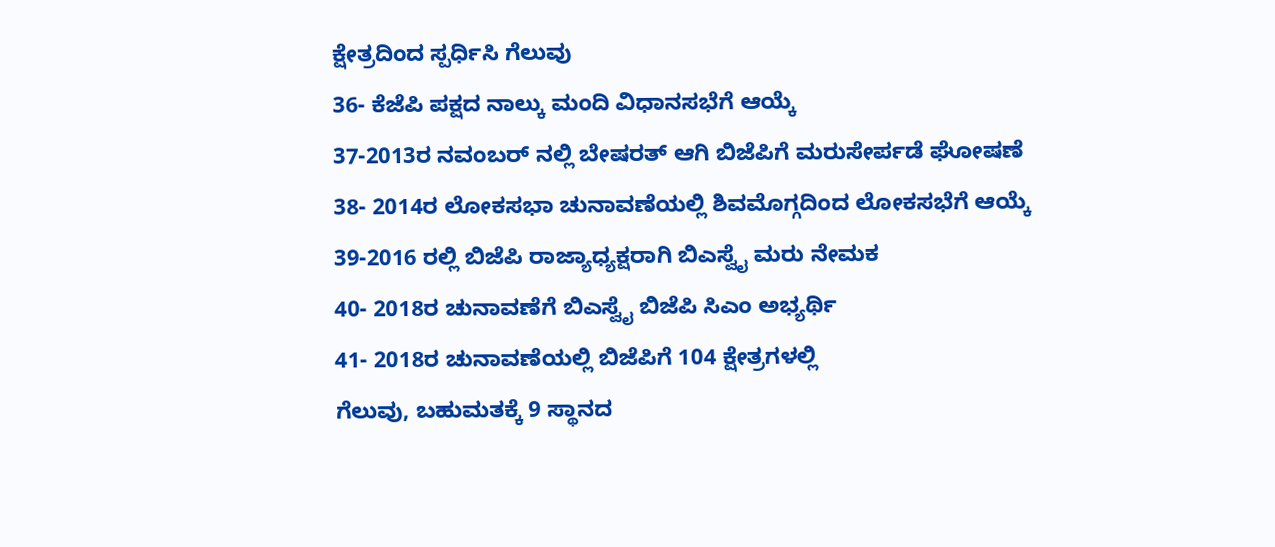ಕ್ಷೇತ್ರದಿಂದ ಸ್ಪರ್ಧಿಸಿ ಗೆಲುವು
36- ಕೆಜೆಪಿ ಪಕ್ಷದ ನಾಲ್ಕು ಮಂದಿ ವಿಧಾನಸಭೆಗೆ ಆಯ್ಕೆ
37-2013ರ ನವಂಬರ್ ನಲ್ಲಿ ಬೇಷರತ್ ಆಗಿ ಬಿಜೆಪಿಗೆ ಮರುಸೇರ್ಪಡೆ ಘೋಷಣೆ
38- 2014ರ ಲೋಕಸಭಾ ಚುನಾವಣೆಯಲ್ಲಿ ಶಿವಮೊಗ್ಗದಿಂದ ಲೋಕಸಭೆಗೆ ಆಯ್ಕೆ
39-2016 ರಲ್ಲಿ ಬಿಜೆಪಿ ರಾಜ್ಯಾಧ್ಯಕ್ಷರಾಗಿ ಬಿಎಸ್ವೈ ಮರು ನೇಮಕ
40- 2018ರ ಚುನಾವಣೆಗೆ ಬಿಎಸ್ವೈ ಬಿಜೆಪಿ ಸಿಎಂ ಅಭ್ಯರ್ಥಿ
41- 2018ರ ಚುನಾವಣೆಯಲ್ಲಿ ಬಿಜೆಪಿಗೆ 104 ಕ್ಷೇತ್ರಗಳಲ್ಲಿ
ಗೆಲುವು, ಬಹುಮತಕ್ಕೆ 9 ಸ್ಥಾನದ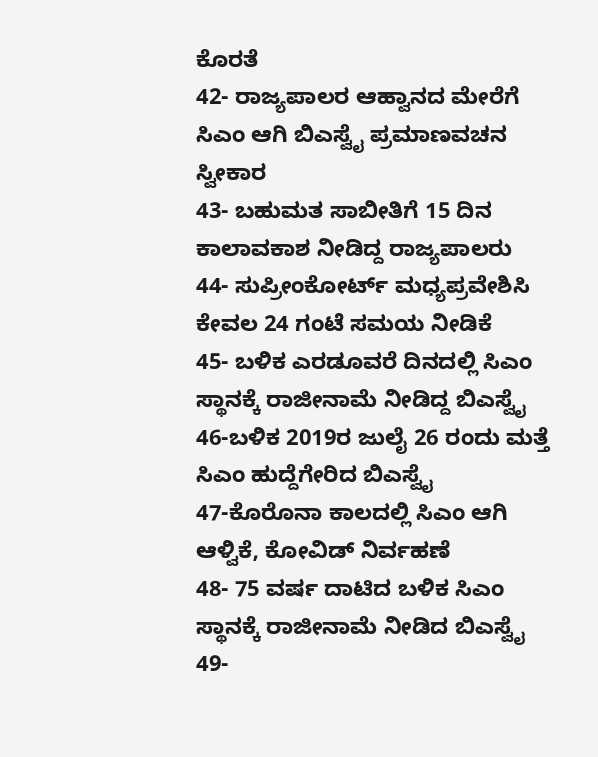ಕೊರತೆ
42- ರಾಜ್ಯಪಾಲರ ಆಹ್ವಾನದ ಮೇರೆಗೆ ಸಿಎಂ ಆಗಿ ಬಿಎಸ್ವೈ ಪ್ರಮಾಣವಚನ ಸ್ವೀಕಾರ
43- ಬಹುಮತ ಸಾಬೀತಿಗೆ 15 ದಿನ ಕಾಲಾವಕಾಶ ನೀಡಿದ್ದ ರಾಜ್ಯಪಾಲರು
44- ಸುಪ್ರೀಂಕೋರ್ಟ್ ಮಧ್ಯಪ್ರವೇಶಿಸಿ ಕೇವಲ 24 ಗಂಟೆ ಸಮಯ ನೀಡಿಕೆ
45- ಬಳಿಕ ಎರಡೂವರೆ ದಿನದಲ್ಲಿ ಸಿಎಂ ಸ್ಥಾನಕ್ಕೆ ರಾಜೀನಾಮೆ ನೀಡಿದ್ದ ಬಿಎಸ್ವೈ
46-ಬಳಿಕ 2019ರ ಜುಲೈ 26 ರಂದು ಮತ್ತೆ ಸಿಎಂ ಹುದ್ದೆಗೇರಿದ ಬಿಎಸ್ವೈ
47-ಕೊರೊನಾ ಕಾಲದಲ್ಲಿ ಸಿಎಂ ಆಗಿ ಆಳ್ವಿಕೆ, ಕೋವಿಡ್ ನಿರ್ವಹಣೆ
48- 75 ವರ್ಷ ದಾಟಿದ ಬಳಿಕ ಸಿಎಂ ಸ್ಥಾನಕ್ಕೆ ರಾಜೀನಾಮೆ ನೀಡಿದ ಬಿಎಸ್ವೈ
49-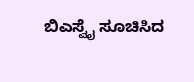ಬಿಎಸ್ವೈ ಸೂಚಿಸಿದ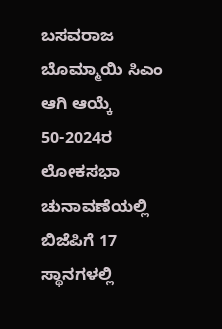ಬಸವರಾಜ ಬೊಮ್ಮಾಯಿ ಸಿಎಂ ಆಗಿ ಆಯ್ಕೆ
50-2024ರ ಲೋಕಸಭಾ ಚುನಾವಣೆಯಲ್ಲಿ ಬಿಜೆಪಿಗೆ 17 ಸ್ಥಾನಗಳಲ್ಲಿ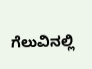ಗೆಲುವಿನಲ್ಲಿ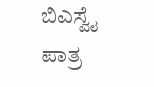ಬಿಎಸ್ವೈ ಪಾತ್ರ